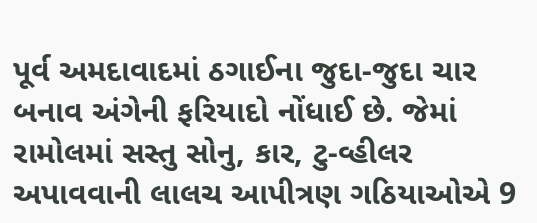પૂર્વ અમદાવાદમાં ઠગાઈના જુદા-જુદા ચાર બનાવ અંગેની ફરિયાદો નોંધાઈ છે. જેમાં રામોલમાં સસ્તુ સોનુ, કાર, ટુ-વ્હીલર અપાવવાની લાલચ આપીત્રણ ગઠિયાઓએ 9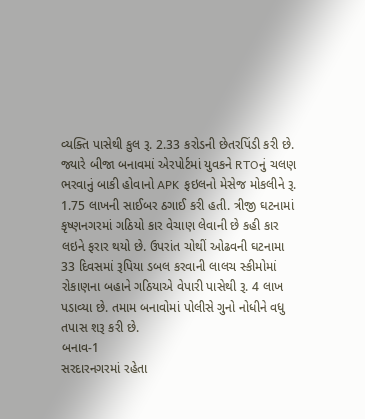વ્યક્તિ પાસેથી કુલ રૂ. 2.33 કરોડની છેતરપિંડી કરી છે.
જ્યારે બીજા બનાવમાં એરપોર્ટમાં યુવકને RTOનું ચલણ ભરવાનું બાકી હોવાનો APK ફઇલનો મેસેજ મોકલીને રૂ. 1.75 લાખની સાઈબર ઠગાઈ કરી હતી. ત્રીજી ઘટનામાં કૃષ્ણનગરમાં ગઠિયો કાર વેચાણ લેવાની છે કહી કાર લઇને ફરાર થયો છે. ઉપરાંત ચોથીં ઓઢવની ઘટનામા 33 દિવસમાં રૂપિયા ડબલ કરવાની લાલચ સ્કીમોમાં રોકાણના બહાને ગઠિયાએ વેપારી પાસેથી રૂ. 4 લાખ પડાવ્યા છે. તમામ બનાવોમાં પોલીસે ગુનો નોધીને વધુ તપાસ શરૂ કરી છે.
બનાવ-1
સરદારનગરમાં રહેતા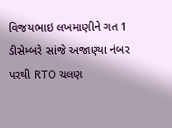વિજયભાઇ લખમાણીને ગત 1 ડીસેમ્બરે સાંજે અજાણ્યા નંબર પરથી RTO ચલણ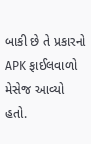બાકી છે તે પ્રકારનો APK ફાઈલવાળો મેસેજ આવ્યો હતો.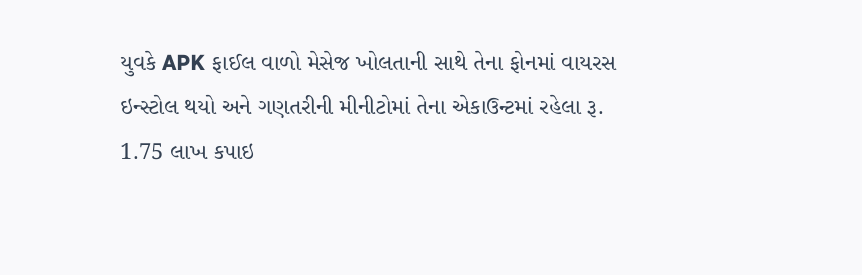યુવકે APK ફાઈલ વાળો મેસેજ ખોલતાની સાથે તેના ફોનમાં વાયરસ ઇન્સ્ટોલ થયો અને ગણતરીની મીનીટોમાં તેના એકાઉન્ટમાં રહેલા રૂ. 1.75 લાખ કપાઇ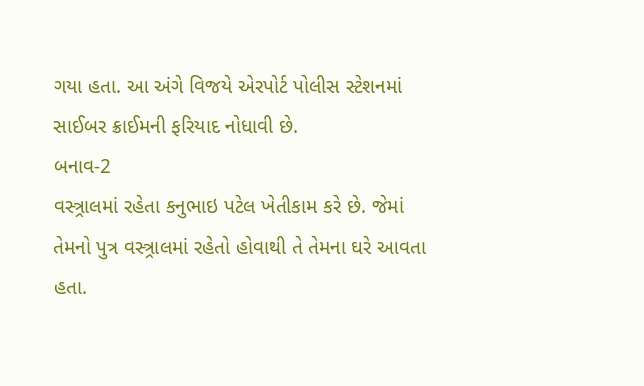ગયા હતા. આ અંગે વિજયે એરપોર્ટ પોલીસ સ્ટેશનમાં સાઈબર ક્રાઈમની ફરિયાદ નોધાવી છે.
બનાવ-2
વસ્ત્ર્રાલમાં રહેતા કનુભાઇ પટેલ ખેતીકામ કરે છે. જેમાં તેમનો પુત્ર વસ્ત્ર્રાલમાં રહેતો હોવાથી તે તેમના ઘરે આવતા હતા.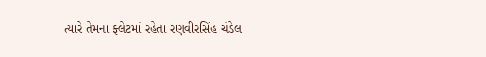ત્યારે તેમના ફ્લેટમાં રહેતા રણવીરસિંહ ચંડેલ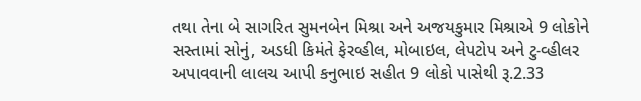તથા તેના બે સાગરિત સુમનબેન મિશ્રા અને અજયકુમાર મિશ્રાએ 9 લોકોને સસ્તામાં સોનું, અડધી કિમંતે ફેરવ્હીલ, મોબાઇલ, લેપટોપ અને ટુ-વ્હીલર અપાવવાની લાલચ આપી કનુભાઇ સહીત 9 લોકો પાસેથી રૂ.2.33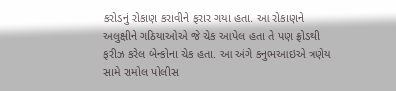કરોડનું રોકાણ કરાવીને ફરાર ગયા હતા. આ રોકાણને અલુક્ષીને ગઠિયાઓએ જે ચેક આપેલ હતા તે પણ ફ્રોડથી ફરીઝ કરેલ બેન્કોના ચેક હતા. આ અંગે કનુભઆઇએ ત્રણેય સામે રામોલ પોલીસ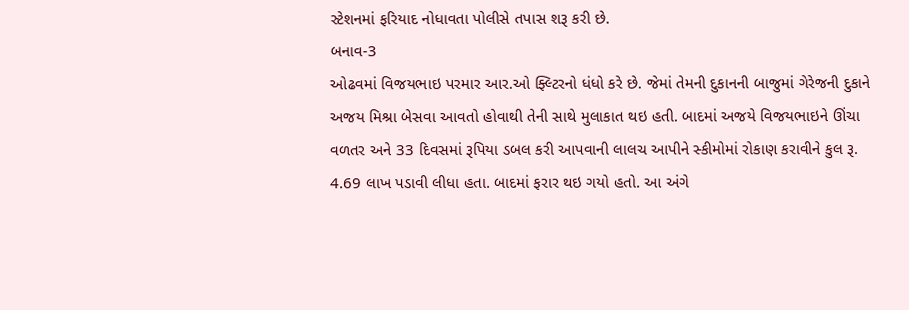સ્ટેશનમાં ફરિયાદ નોધાવતા પોલીસે તપાસ શરૂ કરી છે.
બનાવ-3
ઓઢવમાં વિજયભાઇ પરમાર આર.ઓ ફ્લ્ટિરનો ધંધો કરે છે. જેમાં તેમની દુકાનની બાજુમાં ગેરેજની દુકાને અજય મિશ્રા બેસવા આવતો હોવાથી તેની સાથે મુલાકાત થઇ હતી. બાદમાં અજયે વિજયભાઇને ઊંચા વળતર અને 33 દિવસમાં રૂપિયા ડબલ કરી આપવાની લાલચ આપીને સ્કીમોમાં રોકાણ કરાવીને કુલ રૂ. 4.69 લાખ પડાવી લીધા હતા. બાદમાં ફરાર થઇ ગયો હતો. આ અંગે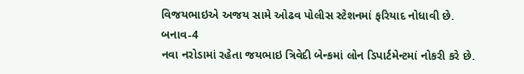વિજયભાઇએ અજય સામે ઓઢવ પોલીસ સ્ટેશનમાં ફરિયાદ નોધાવી છે.
બનાવ-4
નવા નરોડામાં રહેતા જયભાઇ ત્રિવેદી બેન્કમાં લોન ડિપાર્ટમેન્ટમાં નોકરી કરે છે.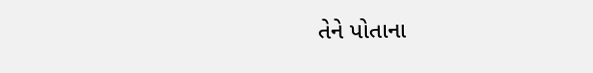તેને પોતાના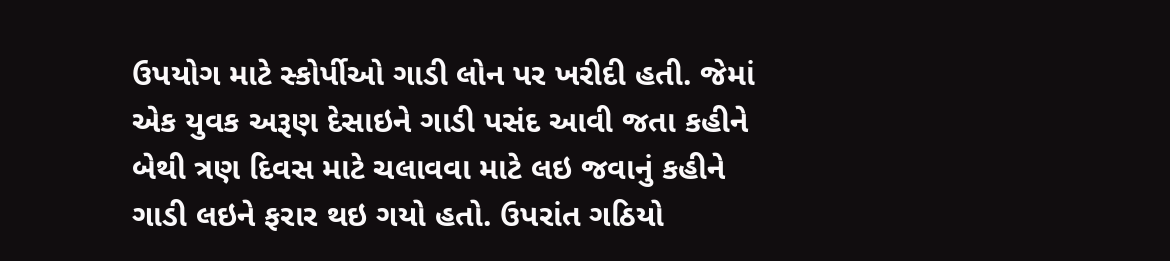ઉપયોગ માટે સ્કોર્પીઓ ગાડી લોન પર ખરીદી હતી. જેમાં એક યુવક અરૂણ દેસાઇને ગાડી પસંદ આવી જતા કહીને બેથી ત્રણ દિવસ માટે ચલાવવા માટે લઇ જવાનું કહીને ગાડી લઇને ફરાર થઇ ગયો હતો. ઉપરાંત ગઠિયો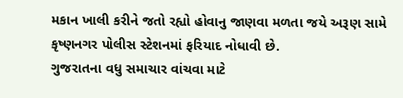મકાન ખાલી કરીને જતો રહ્યો હોવાનુ જાણવા મળતા જયે અરૂણ સામે કૃષ્ણનગર પોલીસ સ્ટેશનમાં ફરિયાદ નોધાવી છે.
ગુજરાતના વધુ સમાચાર વાંચવા માટે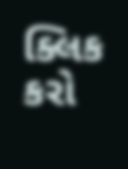ક્લિક કરો